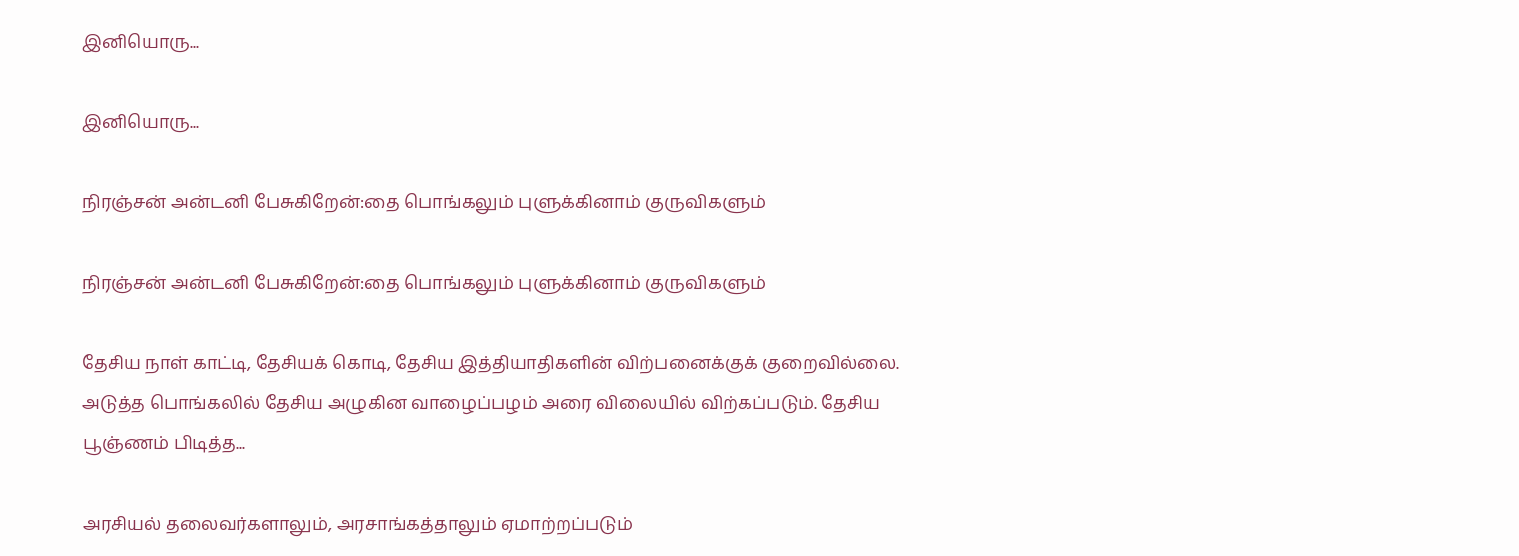இனியொரு...

இனியொரு...

நிரஞ்சன் அன்டனி பேசுகிறேன்:தை பொங்கலும் புளுக்கினாம் குருவிகளும்

நிரஞ்சன் அன்டனி பேசுகிறேன்:தை பொங்கலும் புளுக்கினாம் குருவிகளும்

தேசிய நாள் காட்டி, தேசியக் கொடி, தேசிய இத்தியாதிகளின் விற்பனைக்குக் குறைவில்லை. அடுத்த பொங்கலில் தேசிய அழுகின வாழைப்பழம் அரை விலையில் விற்கப்படும். தேசிய பூஞ்ணம் பிடித்த...

அரசியல் தலைவர்களாலும், அரசாங்கத்தாலும் ஏமாற்றப்படும்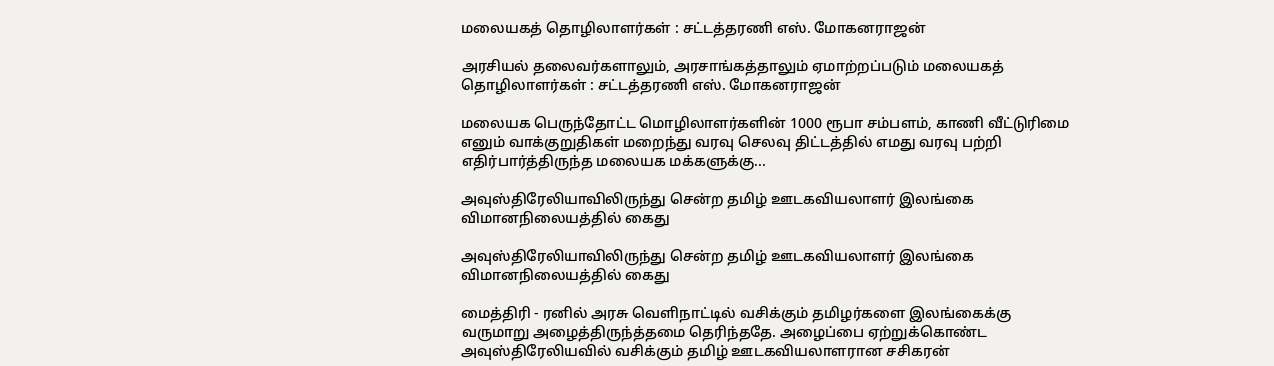மலையகத் தொழிலாளர்கள் : சட்டத்தரணி எஸ். மோகனராஜன்

அரசியல் தலைவர்களாலும், அரசாங்கத்தாலும் ஏமாற்றப்படும் மலையகத் தொழிலாளர்கள் : சட்டத்தரணி எஸ். மோகனராஜன்

மலையக பெருந்தோட்ட மொழிலாளர்களின் 1000 ரூபா சம்பளம், காணி வீட்டுரிமை எனும் வாக்குறுதிகள் மறைந்து வரவு செலவு திட்டத்தில் எமது வரவு பற்றி எதிர்பார்த்திருந்த மலையக மக்களுக்கு...

அவுஸ்திரேலியாவிலிருந்து சென்ற தமிழ் ஊடகவியலாளர் இலங்கை விமானநிலையத்தில் கைது

அவுஸ்திரேலியாவிலிருந்து சென்ற தமிழ் ஊடகவியலாளர் இலங்கை விமானநிலையத்தில் கைது

மைத்திரி - ரனில் அரசு வெளிநாட்டில் வசிக்கும் தமிழர்களை இலங்கைக்கு வருமாறு அழைத்திருந்த்தமை தெரிந்ததே. அழைப்பை ஏற்றுக்கொண்ட அவுஸ்திரேலியவில் வசிக்கும் தமிழ் ஊடகவியலாளரான சசிகரன்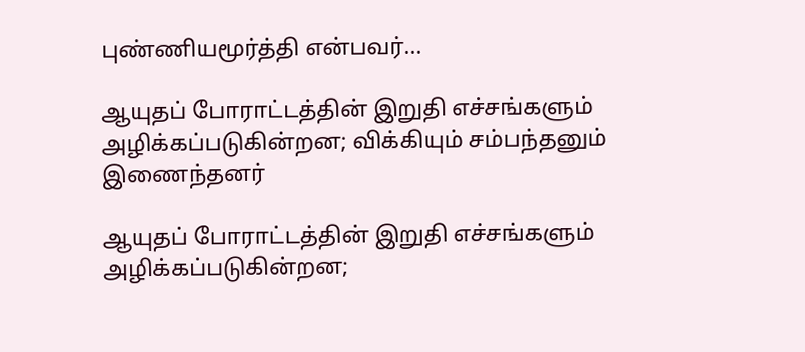புண்ணியமூர்த்தி என்பவர்...

ஆயுதப் போராட்டத்தின் இறுதி எச்சங்களும் அழிக்கப்படுகின்றன; விக்கியும் சம்பந்தனும் இணைந்தனர்

ஆயுதப் போராட்டத்தின் இறுதி எச்சங்களும் அழிக்கப்படுகின்றன;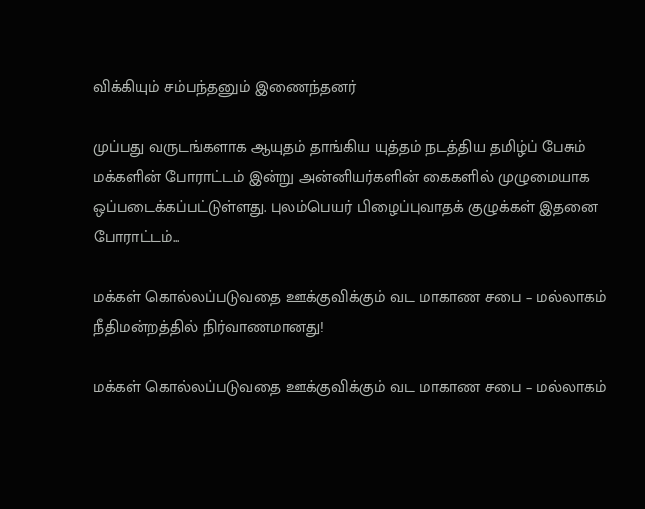விக்கியும் சம்பந்தனும் இணைந்தனர்

முப்பது வருடங்களாக ஆயுதம் தாங்கிய யுத்தம் நடத்திய தமிழ்ப் பேசும் மக்களின் போராட்டம் இன்று அன்னியர்களின் கைகளில் முழுமையாக ஒப்படைக்கப்பட்டுள்ளது. புலம்பெயர் பிழைப்புவாதக் குழுக்கள் இதனை போராட்டம்...

மக்கள் கொல்லப்படுவதை ஊக்குவிக்கும் வட மாகாண சபை – மல்லாகம் நீதிமன்றத்தில் நிர்வாணமானது!

மக்கள் கொல்லப்படுவதை ஊக்குவிக்கும் வட மாகாண சபை – மல்லாகம்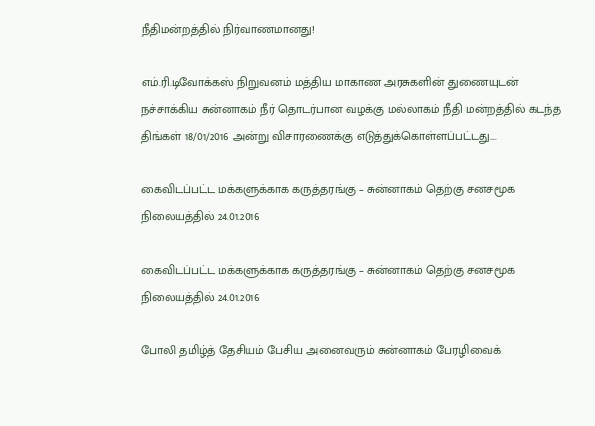நீதிமன்றத்தில் நிர்வாணமானது!

எம்.ரி.டிவோக்கஸ் நிறுவனம் மத்திய மாகாண அரசுகளின் துணையுடன் நச்சாக்கிய சுன்னாகம் நீர் தொடர்பான வழக்கு மல்லாகம் நீதி மன்றத்தில் கடந்த திங்கள் 18/01/2016 அன்று விசாரணைக்கு எடுத்துக்கொள்ளப்பட்டது....

கைவிடப்பட்ட மக்களுக்காக கருத்தரங்கு – சுன்னாகம் தெற்கு சனசமூக நிலையத்தில் 24.01.2016

கைவிடப்பட்ட மக்களுக்காக கருத்தரங்கு – சுன்னாகம் தெற்கு சனசமூக நிலையத்தில் 24.01.2016

போலி தமிழ்த் தேசியம் பேசிய அனைவரும் சுன்னாகம் பேரழிவைக்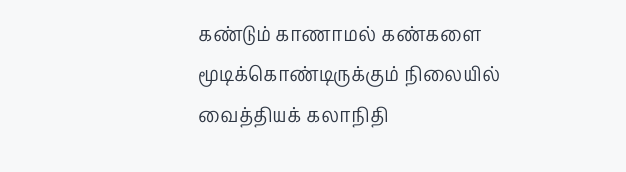கண்டும் காணாமல் கண்களை மூடிக்கொண்டிருக்கும் நிலையில் வைத்தியக் கலாநிதி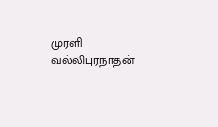முரளி வல்லிபுரநாதன்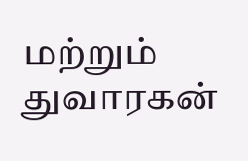மற்றும் துவாரகன்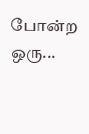போன்ற ஒரு...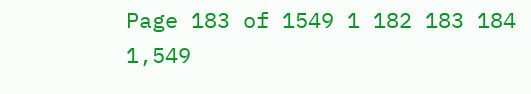Page 183 of 1549 1 182 183 184 1,549